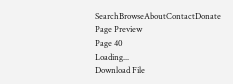SearchBrowseAboutContactDonate
Page Preview
Page 40
Loading...
Download File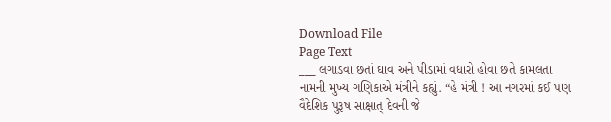Download File
Page Text
___ લગાડવા છતાં ઘાવ અને પીડામાં વધારો હોવા છતે કામલતા નામની મુખ્ય ગણિકાએ મંત્રીને કહ્યું. “હે મંત્રી ! આ નગરમાં કઈ પણ વૈદેશિક પુરૂષ સાક્ષાત્ દેવની જે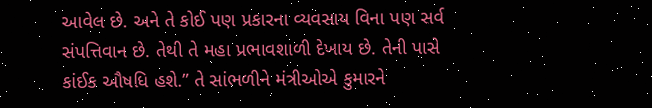આવેલ છે. અને તે કોઈ પણ પ્રકારના વ્યવસાય વિના પણ સર્વ સંપત્તિવાન છે. તેથી તે મહા પ્રભાવશાળી દેખાય છે. તેની પાસે કાંઈક ઔષધિ હશે.” તે સાંભળીને મંત્રીઓએ કુમારને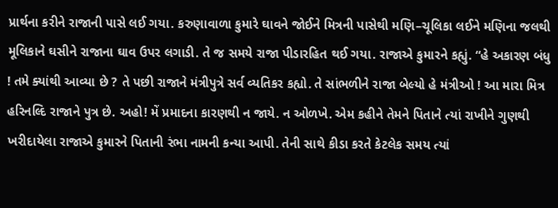પ્રાર્થના કરીને રાજાની પાસે લઈ ગયા. કરુણાવાળા કુમારે ઘાવને જોઈને મિત્રની પાસેથી મણિ–ચૂલિકા લઈને મણિના જલથી મૂલિકાને ઘસીને રાજાના ઘાવ ઉપર લગાડી. તે જ સમયે રાજા પીડારહિત થઈ ગયા. રાજાએ કુમારને કહ્યું. “હે અકારણ બંધુ ! તમે ક્યાંથી આવ્યા છે ? તે પછી રાજાને મંત્રીપુત્રે સર્વ વ્યતિકર કહ્યો. તે સાંભળીને રાજા બેલ્યો હે મંત્રીઓ ! આ મારા મિત્ર હરિનલ્દિ રાજાને પુત્ર છે. અહો! મેં પ્રમાદના કારણથી ન જાયે. ન ઓળખે. એમ કહીને તેમને પિતાને ત્યાં રાખીને ગુણથી ખરીદાયેલા રાજાએ કુમારને પિતાની રંભા નામની કન્યા આપી. તેની સાથે કીડા કરતે કેટલેક સમય ત્યાં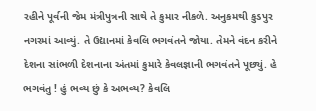રહીને પૂર્વની જેમ મંત્રીપુત્રની સાથે તે કુમાર નીકળે. અનુકમથી કુડપુર નગરમાં આવ્યું. તે ઉદ્યાનમાં કેવલિ ભગવંતને જોયા. તેમને વંદન કરીને દેશના સાંભળી દેશનાના અંતમાં કુમારે કેવલજ્ઞાની ભગવંતને પૂછ્યું. હે ભગવંતુ ! હું ભવ્ય છું કે અભવ્ય? કેવલિ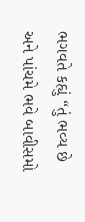ભગવતે કહ્યું “તું ભવ્ય છે અને પાંચમે ભવે બાવીસમો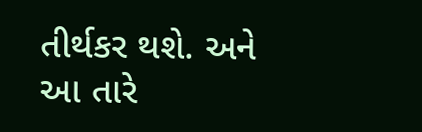તીર્થકર થશે. અને આ તારે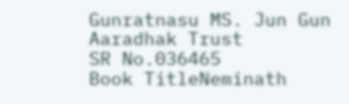Gunratnasu MS. Jun Gun Aaradhak Trust
SR No.036465
Book TitleNeminath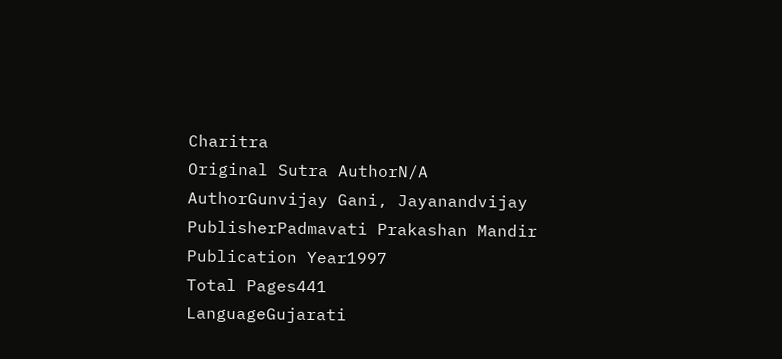Charitra
Original Sutra AuthorN/A
AuthorGunvijay Gani, Jayanandvijay
PublisherPadmavati Prakashan Mandir
Publication Year1997
Total Pages441
LanguageGujarati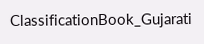ClassificationBook_Gujarati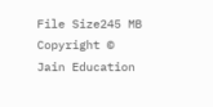File Size245 MB
Copyright © Jain Education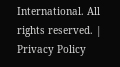International. All rights reserved. | Privacy Policy